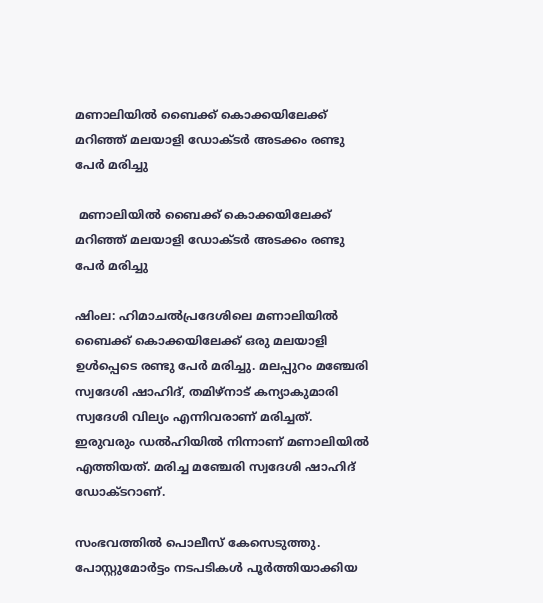മണാലിയില്‍ ബൈക്ക് കൊക്കയിലേക്ക് മറിഞ്ഞ് മലയാളി ഡോക്ടര്‍ അടക്കം രണ്ടു പേര്‍ മരിച്ചു

 മണാലിയില്‍ ബൈക്ക് കൊക്കയിലേക്ക് മറിഞ്ഞ് മലയാളി ഡോക്ടര്‍ അടക്കം രണ്ടു പേര്‍ മരിച്ചു

ഷിംല: ഹിമാചല്‍പ്രദേശിലെ മണാലിയില്‍ ബൈക്ക് കൊക്കയിലേക്ക് ഒരു മലയാളി ഉള്‍പ്പെടെ രണ്ടു പേര്‍ മരിച്ചു. മലപ്പുറം മഞ്ചേരി സ്വദേശി ഷാഹിദ്, തമിഴ്‌നാട് കന്യാകുമാരി സ്വദേശി വില്യം എന്നിവരാണ് മരിച്ചത്. ഇരുവരും ഡല്‍ഹിയില്‍ നിന്നാണ് മണാലിയില്‍ എത്തിയത്. മരിച്ച മഞ്ചേരി സ്വദേശി ഷാഹിദ് ഡോക്ടറാണ്.

സംഭവത്തില്‍ പൊലീസ് കേസെടുത്തു. പോസ്റ്റുമോര്‍ട്ടം നടപടികള്‍ പൂര്‍ത്തിയാക്കിയ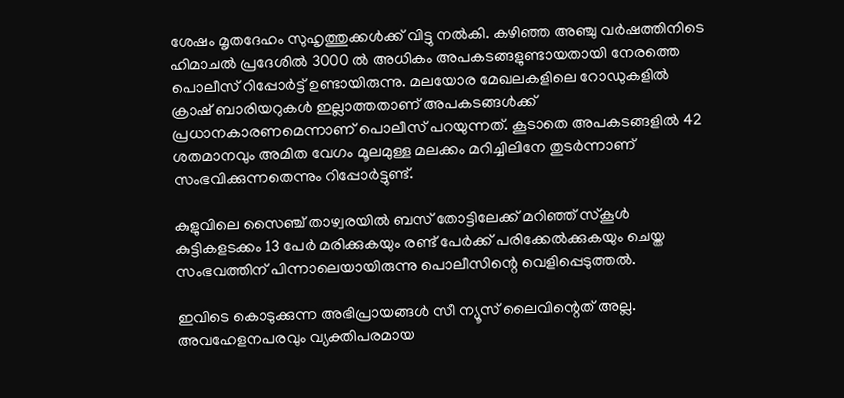ശേഷം മൃതദേഹം സുഹൃത്തുക്കള്‍ക്ക് വിട്ടു നല്‍കി. കഴിഞ്ഞ അഞ്ചു വര്‍ഷത്തിനിടെ ഹിമാചല്‍ പ്രദേശില്‍ 3000 ല്‍ അധികം അപകടങ്ങളുണ്ടായതായി നേരത്തെ പൊലീസ് റിപ്പോര്‍ട്ട് ഉണ്ടായിരുന്നു. മലയോര മേഖലകളിലെ റോഡുകളില്‍ ക്രാഷ് ബാരിയറുകള്‍ ഇല്ലാത്തതാണ് അപകടങ്ങള്‍ക്ക് പ്രധാനകാരണമെന്നാണ് പൊലീസ് പറയുന്നത്. കൂടാതെ അപകടങ്ങളില്‍ 42 ശതമാനവും അമിത വേഗം മൂലമുള്ള മലക്കം മറിച്ചിലിനേ തുടര്‍ന്നാണ് സംഭവിക്കുന്നതെന്നും റിപ്പോര്‍ട്ടുണ്ട്.

കുളുവിലെ സൈഞ്ച് താഴ്വരയില്‍ ബസ് തോട്ടിലേക്ക് മറിഞ്ഞ് സ്‌കൂള്‍ കുട്ടികളടക്കം 13 പേര്‍ മരിക്കുകയും രണ്ട് പേര്‍ക്ക് പരിക്കേല്‍ക്കുകയും ചെയ്ത സംഭവത്തിന് പിന്നാലെയായിരുന്നു പൊലീസിന്റെ വെളിപ്പെടുത്തല്‍.

ഇവിടെ കൊടുക്കുന്ന അഭിപ്രായങ്ങള്‍ സീ ന്യൂസ് ലൈവിന്റെത് അല്ല. അവഹേളനപരവും വ്യക്തിപരമായ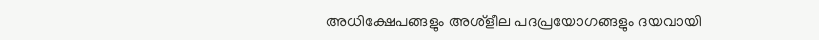അധിക്ഷേപങ്ങളും അശ്‌ളീല പദപ്രയോഗങ്ങളും ദയവായി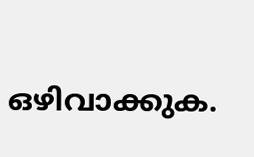ഒഴിവാക്കുക.